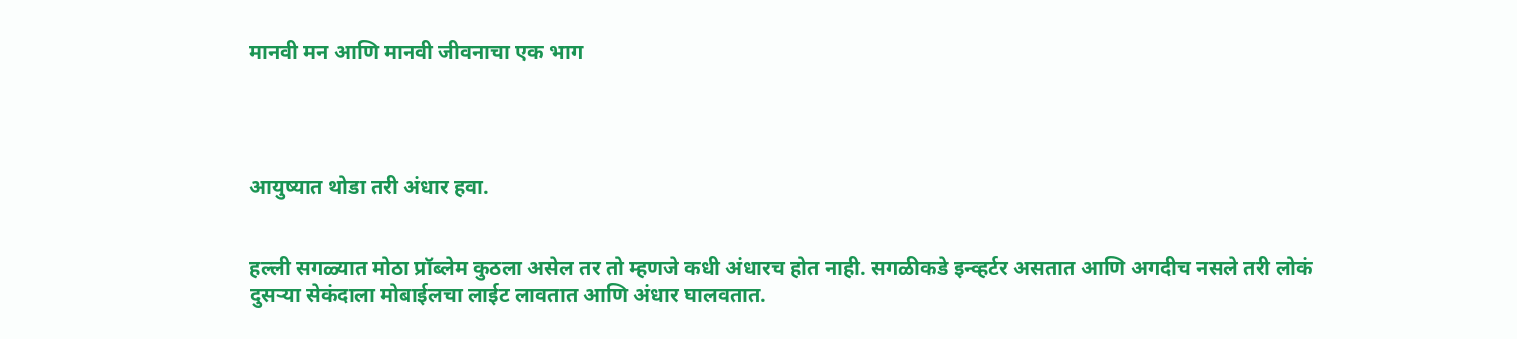मानवी मन आणि मानवी जीवनाचा एक भाग




आयुष्यात थोडा तरी अंधार हवा.


हल्ली सगळ्यात मोठा प्रॉब्लेम कुठला असेल तर तो म्हणजे कधी अंधारच होत नाही. सगळीकडे इन्व्हर्टर असतात आणि अगदीच नसले तरी लोकं दुसऱ्या सेकंदाला मोबाईलचा लाईट लावतात आणि अंधार घालवतात.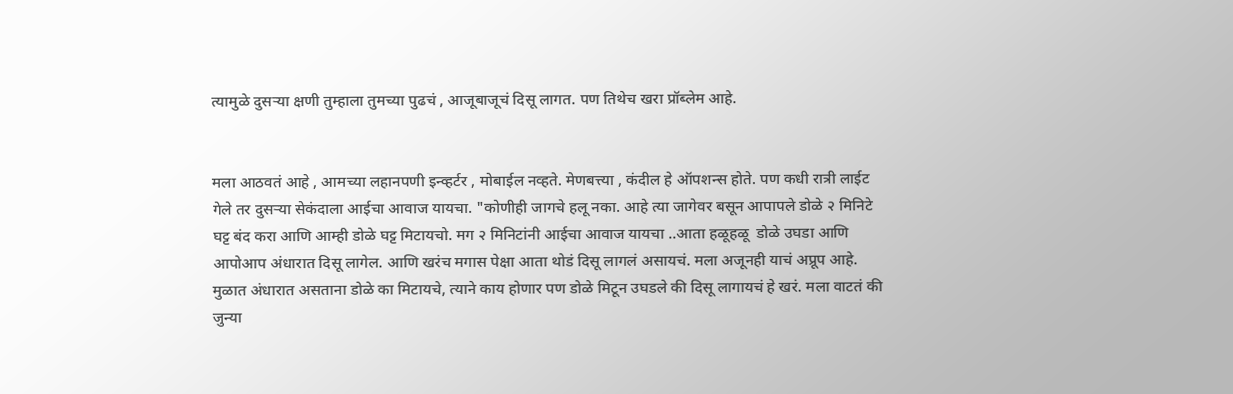त्यामुळे दुसऱ्या क्षणी तुम्हाला तुमच्या पुढचं , आजूबाजूचं दिसू लागत. पण तिथेच खरा प्रॉब्लेम आहे.


मला आठवतं आहे , आमच्या लहानपणी इन्व्हर्टर , मोबाईल नव्हते. मेणबत्त्या , कंदील हे ऑपशन्स होते. पण कधी रात्री लाईट गेले तर दुसऱ्या सेकंदाला आईचा आवाज यायचा. "कोणीही जागचे हलू नका. आहे त्या जागेवर बसून आपापले डोळे २ मिनिटे घट्ट बंद करा आणि आम्ही डोळे घट्ट मिटायचो. मग २ मिनिटांनी आईचा आवाज यायचा ..आता हळूहळू  डोळे उघडा आणि आपोआप अंधारात दिसू लागेल. आणि खरंच मगास पेक्षा आता थोडं दिसू लागलं असायचं. मला अजूनही याचं अप्रूप आहे. मुळात अंधारात असताना डोळे का मिटायचे, त्याने काय होणार पण डोळे मिटून उघडले की दिसू लागायचं हे खरं. मला वाटतं की जुन्या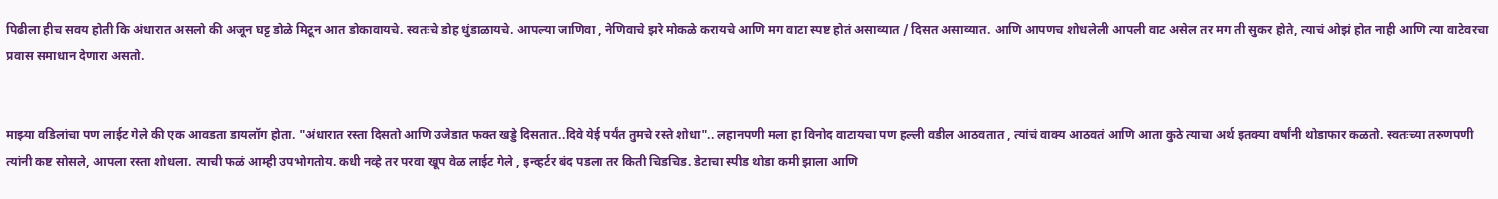पिढीला हीच सवय होती कि अंधारात असलो की अजून घट्ट डोळे मिटून आत डोकावायचे. स्वतःचे डोह धुंडाळायचे. आपल्या जाणिवा , नेणिवाचे झरे मोकळे करायचे आणि मग वाटा स्पष्ट होतं असाव्यात / दिसत असाव्यात. आणि आपणच शोधलेली आपली वाट असेल तर मग ती सुकर होते, त्याचं ओझं होत नाही आणि त्या वाटेवरचा प्रवास समाधान देणारा असतो.


माझ्या वडिलांचा पण लाईट गेले की एक आवडता डायलॉग होता. "अंधारात रस्ता दिसतो आणि उजेडात फक्त खड्डे दिसतात..दिवे येई पर्यंत तुमचे रस्ते शोधा".. लहानपणी मला हा विनोद वाटायचा पण हल्ली वडील आठवतात , त्यांचं वाक्य आठवतं आणि आता कुठे त्याचा अर्थ इतक्या वर्षांनी थोडाफार कळतो. स्वतःच्या तरुणपणी त्यांनी कष्ट सोसले, आपला रस्ता शोधला. त्याची फळं आम्ही उपभोगतोय. कधी नव्हे तर परवा खूप वेळ लाईट गेले , इन्व्हर्टर बंद पडला तर किती चिडचिड. डेटाचा स्पीड थोडा कमी झाला आणि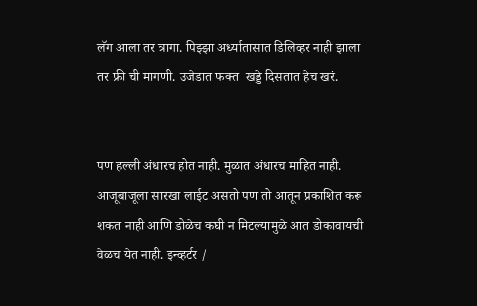लॅग आला तर त्रागा. पिझ्झा अर्ध्यातासात डिलिव्हर नाही झाला तर फ्री ची मागणी. उजेडात फक्त  खड्डे दिसतात हेच खरं.


पण हल्ली अंधारच होत नाही. मुळात अंधारच माहित नाही. आजूबाजूला सारखा लाईट असतो पण तो आतून प्रकाशित करू शकत नाही आणि डोळेच कघी न मिटल्यामुळे आत डोकावायची वेळच येत नाही. इन्व्हर्टर /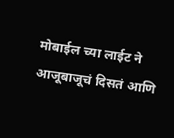मोबाईल च्या लाईट ने आजूबाजूचं दिसतं आणि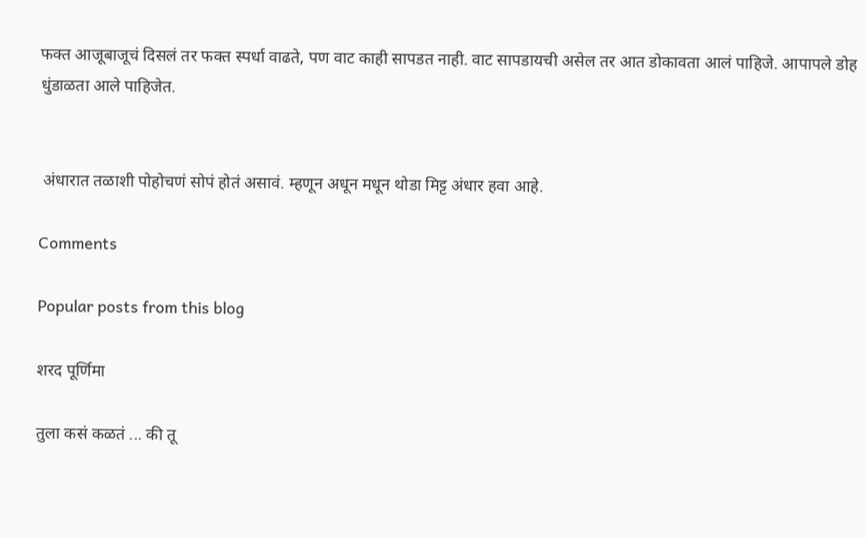फक्त आजूबाजूचं दिसलं तर फक्त स्पर्धा वाढते, पण वाट काही सापडत नाही. वाट सापडायची असेल तर आत डोकावता आलं पाहिजे. आपापले डोह धुंडाळता आले पाहिजेत.


 अंधारात तळाशी पोहोचणं सोपं होतं असावं. म्हणून अधून मधून थोडा मिट्ट अंधार हवा आहे.

Comments

Popular posts from this blog

शरद पूर्णिमा

तुला कसं कळतं ... की तू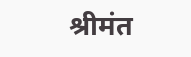श्रीमंत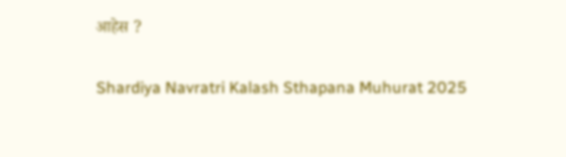आहेस ?

Shardiya Navratri Kalash Sthapana Muhurat 2025